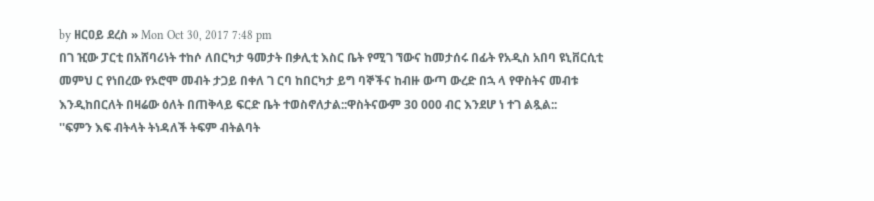by ዘርዐይ ደረስ » Mon Oct 30, 2017 7:48 pm
በገ ዢው ፓርቲ በአሸባሪነት ተከሶ ለበርካታ ዓመታት በቃሊቲ እስር ቤት የሚገ ኘውና ከመታሰሩ በፊት የአዲስ አበባ ዩኒቨርሲቲ መምህ ር የነበረው የኦሮሞ መብት ታጋይ በቀለ ገ ርባ ከበርካታ ይግ ባኞችና ከብዙ ውጣ ውረድ በኋ ላ የዋስትና መብቱ እንዲከበርለት በዛሬው ዕለት በጠቅላይ ፍርድ ቤት ተወስኖለታል::ዋስትናውም 30 000 ብር እንደሆ ነ ተገ ልጿል::
''ፍምን እፍ ብትላት ትነዳለች ትፍም ብትልባት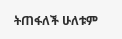ትጠፋለች ሁለቱም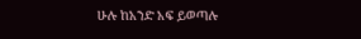ሁሉ ከአንድ አፍ ይወጣሉ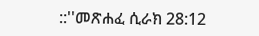::''መጽሐፈ ሲራክ 28:12